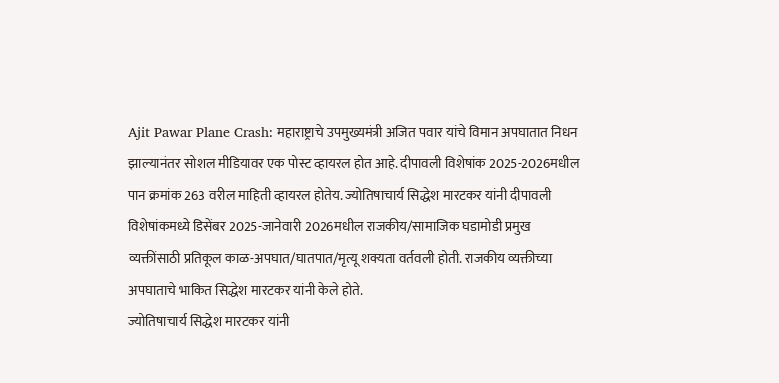Ajit Pawar Plane Crash: महाराष्ट्राचे उपमुख्यमंत्री अजित पवार यांचे विमान अपघातात निधन झाल्यानंतर सोशल मीडियावर एक पोस्ट व्हायरल होत आहे. दीपावली विशेषांक 2025-2026मधील पान क्रमांक 263 वरील माहिती व्हायरल होतेय. ज्योतिषाचार्य सिद्धेश मारटकर यांनी दीपावली विशेषांकमध्ये डिसेंबर 2025-जानेवारी 2026मधील राजकीय/सामाजिक घडामोडी प्रमुख व्यक्तींसाठी प्रतिकूल काळ-अपघात/घातपात/मृत्यू शक्यता वर्तवली होती. राजकीय व्यक्तीच्या अपघाताचे भाकित सिद्धेश मारटकर यांनी केले होते.
ज्योतिषाचार्य सिद्धेश मारटकर यांनी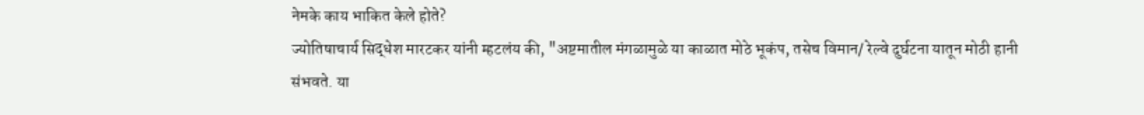नेमके काय भाकित केले होते?
ज्योतिषाचार्य सिद्धेश मारटकर यांनी म्हटलंय की, "अष्टमातील मंगळामुळे या काळात मोठे भूकंप, तसेच विमान/ रेल्वे दुर्घटना यातून मोठी हानी संभवते. या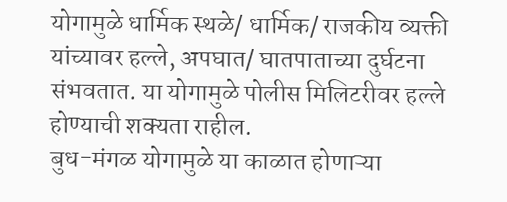योगामुळे धार्मिक स्थळे/ धार्मिक/ राजकीय व्यक्ती यांच्यावर हल्ले, अपघात/ घातपाताच्या दुर्घटना संभवतात. या योगामुळे पोलीस मिलिटरीवर हल्ले होण्याची शक्यता राहील.
बुध-मंगळ योगामुळे या काळात होणाऱ्या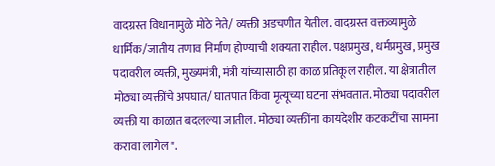वादग्रस्त विधानामुळे मोठे नेते/ व्यक्ती अडचणीत येतील. वादग्रस्त वक्तव्यामुळे धार्मिक/जातीय तणाव निर्माण होण्याची शक्यता राहील. पक्षप्रमुख, धर्मप्रमुख, प्रमुख पदावरील व्यक्ती, मुख्यमंत्री, मंत्री यांच्यासाठी हा काळ प्रतिकूल राहील. या क्षेत्रातील मोठ्या व्यक्तींचे अपघात/ घातपात किंवा मृत्यूच्या घटना संभवतात. मोठ्या पदावरील व्यक्ती या काळात बदलल्या जातील. मोठ्या व्यक्तींना कायदेशीर कटकटींचा सामना करावा लागेल".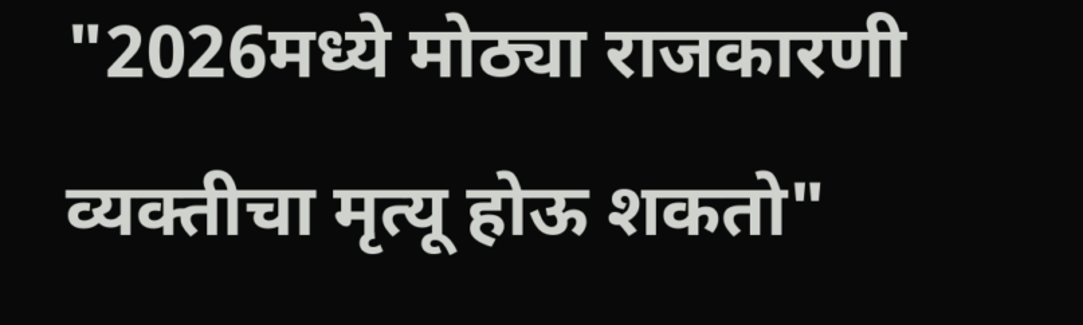"2026मध्ये मोठ्या राजकारणी व्यक्तीचा मृत्यू होऊ शकतो"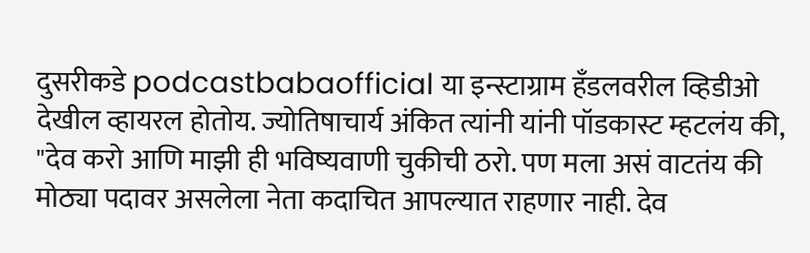दुसरीकडे podcastbabaofficial या इन्स्टाग्राम हँडलवरील व्हिडीओ देखील व्हायरल होतोय. ज्योतिषाचार्य अंकित त्यांनी यांनी पॉडकास्ट म्हटलंय की, "देव करो आणि माझी ही भविष्यवाणी चुकीची ठरो. पण मला असं वाटतंय की मोठ्या पदावर असलेला नेता कदाचित आपल्यात राहणार नाही. देव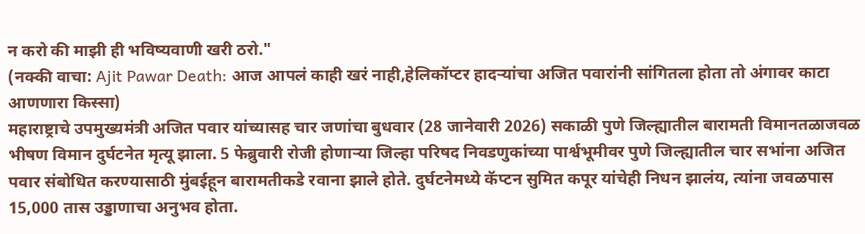न करो की माझी ही भविष्यवाणी खरी ठरो."
(नक्की वाचा: Ajit Pawar Death: आज आपलं काही खरं नाही,हेलिकॉप्टर हादऱ्यांचा अजित पवारांनी सांगितला होता तो अंगावर काटा आणणारा किस्सा)
महाराष्ट्राचे उपमुख्यमंत्री अजित पवार यांच्यासह चार जणांचा बुधवार (28 जानेवारी 2026) सकाळी पुणे जिल्ह्यातील बारामती विमानतळाजवळ भीषण विमान दुर्घटनेत मृत्यू झाला. 5 फेब्रुवारी रोजी होणाऱ्या जिल्हा परिषद निवडणुकांच्या पार्श्वभूमीवर पुणे जिल्ह्यातील चार सभांना अजित पवार संबोधित करण्यासाठी मुंबईहून बारामतीकडे रवाना झाले होते. दुर्घटनेमध्ये कॅप्टन सुमित कपूर यांचेही निधन झालंय, त्यांना जवळपास 15,000 तास उड्डाणाचा अनुभव होता.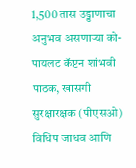1,500 तास उड्डाणाचा अनुभव असणाऱ्या को-पायलट कॅप्टन शांभवी पाठक, खासगी सुरक्षारक्षक (पीएसओ) विधिप जाधव आणि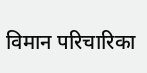विमान परिचारिका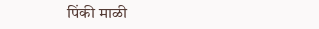पिंकी माळी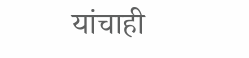यांचाही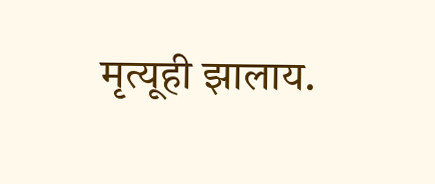मृत्यूही झालाय.